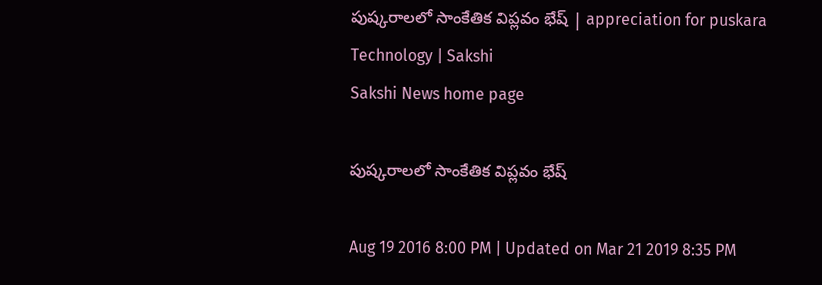పుష్కరాలలో సాంకేతిక విప్లవం భేష్‌ | appreciation for puskara Technology | Sakshi
Sakshi News home page

పుష్కరాలలో సాంకేతిక విప్లవం భేష్‌

Aug 19 2016 8:00 PM | Updated on Mar 21 2019 8:35 PM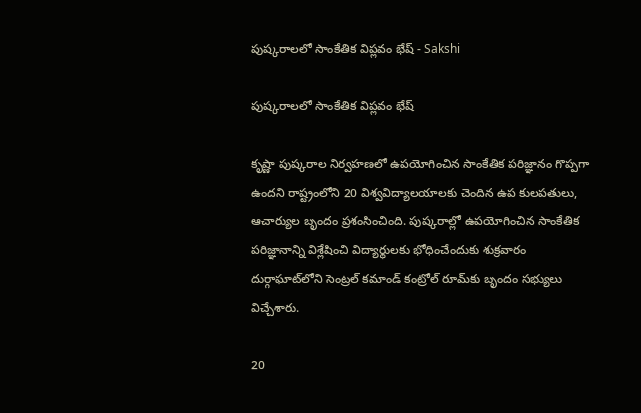పుష్కరాలలో సాంకేతిక విప్లవం భేష్‌ - Sakshi

పుష్కరాలలో సాంకేతిక విప్లవం భేష్‌

కృష్ణా పుష్కరాల నిర్వహణలో ఉపయోగించిన సాంకేతిక పరిజ్ఞానం గొప్పగా ఉందని రాష్ట్రంలోని 20 విశ్వవిద్యాలయాలకు చెందిన ఉప కులపతులు, ఆచార్యుల బృందం ప్రశంసించింది. పుష్కరాల్లో ఉపయోగించిన సాంకేతిక పరిజ్ఞానాన్ని విశ్లేషించి విద్యార్థులకు భోధించేందుకు శుక్రవారం దుర్గాఘాట్‌లోని సెంట్రల్‌ కమాండ్‌ కంట్రోల్‌ రూమ్‌కు బృందం సభ్యులు విచ్చేశారు.

20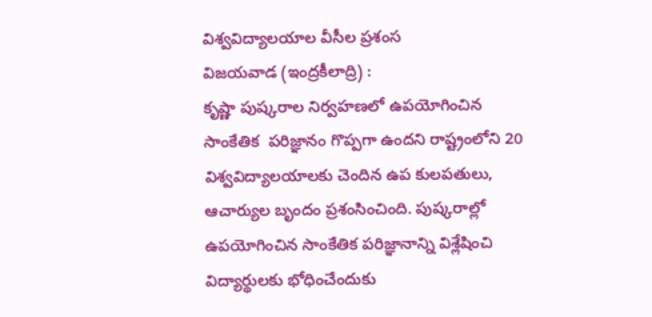విశ్వవిద్యాలయాల వీసీల ప్రశంస
విజయవాడ (ఇంద్రకీలాద్రి) :
కృష్ణా పుష్కరాల నిర్వహణలో ఉపయోగించిన సాంకేతిక  పరిజ్ఞానం గొప్పగా ఉందని రాష్ట్రంలోని 20 విశ్వవిద్యాలయాలకు చెందిన ఉప కులపతులు, ఆచార్యుల బృందం ప్రశంసించింది. పుష్కరాల్లో ఉపయోగించిన సాంకేతిక పరిజ్ఞానాన్ని విశ్లేషించి విద్యార్థులకు భోధించేందుకు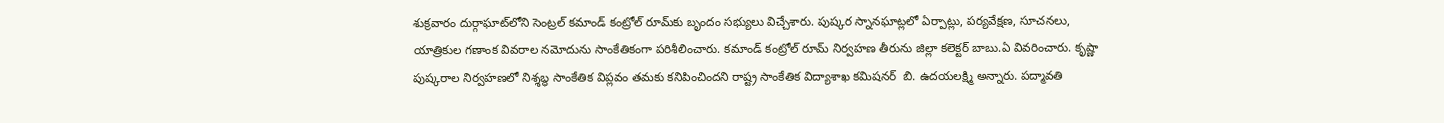శుక్రవారం దుర్గాఘాట్‌లోని సెంట్రల్‌ కమాండ్‌ కంట్రోల్‌ రూమ్‌కు బృందం సభ్యులు విచ్చేశారు. పుష్కర స్నానఘాట్లలో ఏర్పాట్లు, పర్యవేక్షణ, సూచనలు, యాత్రికుల గణాంక వివరాల నమోదును సాంకేతికంగా పరిశీలించారు. కమాండ్‌ కంట్రోల్‌ రూమ్‌ నిర్వహణ తీరును జిల్లా కలెక్టర్‌ బాబు.ఏ వివరించారు. కృష్ణా పుష్కరాల నిర్వహణలో నిశ్శబ్ధ సాంకేతిక విప్లవం తమకు కనిపించిందని రాష్ట్ర సాంకేతిక విద్యాశాఖ కమిషనర్‌  బి. ఉదయలక్ష్మి అన్నారు. పద్మావతి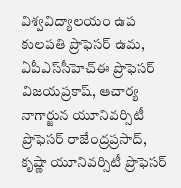విశ్వవిద్యాలయం ఉప కులపతి ప్రొఫెసర్‌ ఉమ, ఏపీఎస్‌సీహెచ్‌ఈ ప్రొఫెసర్‌ విజయప్రకాష్, ఆచార్య నాగార్జున యూనివర్సిటీ ప్రొఫెసర్‌ రాజేంద్రప్రసాద్, కృష్ణా యూనివర్సిటీ ప్రొఫెసర్‌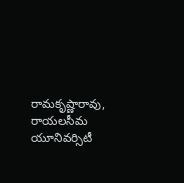రామకృష్ణారావు, రాయలసీమ యూనివర్సిటీ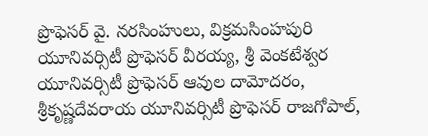ప్రొఫెసర్‌ వై. నరసింహులు, విక్రమసింహపురి యూనివర్సిటీ ప్రొఫెసర్‌ వీరయ్య, శ్రీ వెంకటేశ్వర యూనివర్సిటీ ప్రొఫెసర్‌ ఆవుల దామోదరం, శ్రీకృష్ణదేవరాయ యూనివర్సిటీ ప్రొఫెసర్‌ రాజగోపాల్,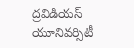ద్రవిడియస్‌ యూనివర్సిటీ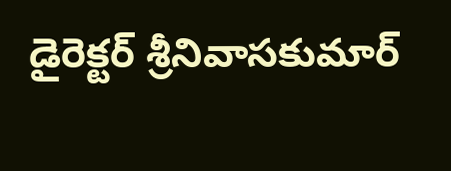డైరెక్టర్‌ శ్రీనివాసకుమార్‌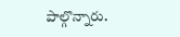పాల్గొన్నారు.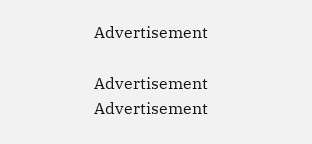Advertisement

Advertisement
Advertisement